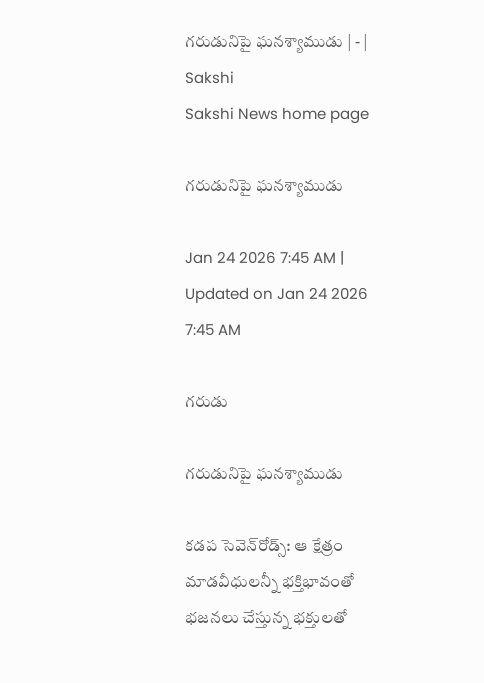గరుడునిపై ఘనశ్యాముడు | - | Sakshi
Sakshi News home page

గరుడునిపై ఘనశ్యాముడు

Jan 24 2026 7:45 AM | Updated on Jan 24 2026 7:45 AM

గరుడు

గరుడునిపై ఘనశ్యాముడు

కడప సెవెన్‌రోడ్స్‌: ఆ క్షేత్రం మాడవీధులన్నీ భక్తిభావంతో భజనలు చేస్తున్న భక్తులతో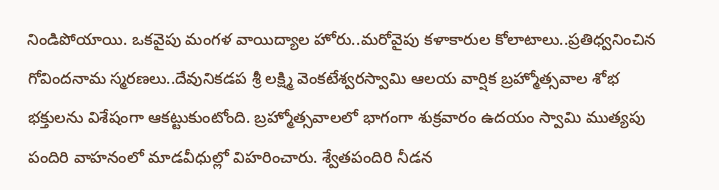నిండిపోయాయి. ఒకవైపు మంగళ వాయిద్యాల హోరు..మరోవైపు కళాకారుల కోలాటాలు..ప్రతిధ్వనించిన గోవిందనామ స్మరణలు..దేవునికడప శ్రీ లక్ష్మి వెంకటేశ్వరస్వామి ఆలయ వార్షిక బ్రహ్మోత్సవాల శోభ భక్తులను విశేషంగా ఆకట్టుకుంటోంది. బ్రహ్మోత్సవాలలో భాగంగా శుక్రవారం ఉదయం స్వామి ముత్యపు పందిరి వాహనంలో మాడవీధుల్లో విహరించారు. శ్వేతపందిరి నీడన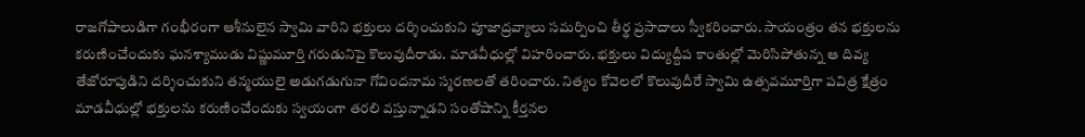రాజగోపాలుడిగా గంభీరంగా ఆశీనులైన స్వామి వారిని భక్తులు దర్శించుకుని పూజాద్రవ్యాలు సమర్పించి తీర్థ ప్రసాదాలు స్వీకరించారు. సాయంత్రం తన భక్తులను కరుణించేందుకు ఘనశ్యాముడు విష్ణుమూర్తి గరుడునిపై కొలువుదీరాడు. మాడవీధుల్లో విహరించారు. భక్తులు విద్యుద్దీప కాంతుల్లో మెరిసిపోతున్న ఆ దివ్య తేజోరూపుడిని దర్శించుకుని తన్మయులై అడుగడుగునా గోవిందనామ స్మరణలతో తరించారు. నిత్యం కోవెలలో కొలువుదీరే స్వామి ఉత్సవమూర్తిగా పవిత్ర క్షేత్రం మాడవీధుల్లో భక్తులను కరుణించేందుకు స్వయంగా తరలి వస్తున్నాడని సంతోషాన్ని కీర్తనల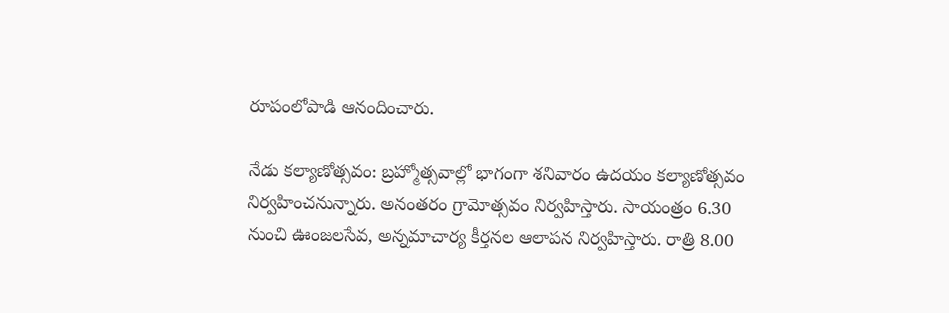రూపంలోపాడి ఆనందించారు.

నేడు కల్యాణోత్సవం: బ్రహ్మోత్సవాల్లో భాగంగా శనివారం ఉదయం కల్యాణోత్సవం నిర్వహించనున్నారు. అనంతరం గ్రామోత్సవం నిర్వహిస్తారు. సాయంత్రం 6.30 నుంచి ఊంజలసేవ, అన్నమాచార్య కీర్తనల ఆలాపన నిర్వహిస్తారు. రాత్రి 8.00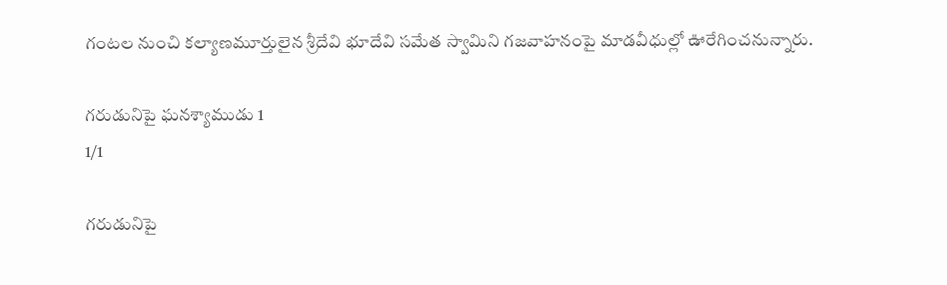గంటల నుంచి కల్యాణమూర్తులైన శ్రీదేవి భూదేవి సమేత స్వామిని గజవాహనంపై మాడవీధుల్లో ఊరేగించనున్నారు.

గరుడునిపై ఘనశ్యాముడు 1
1/1

గరుడునిపై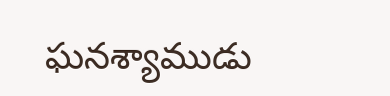ఘనశ్యాముడు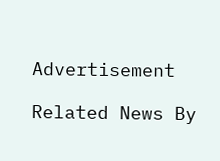Advertisement

Related News By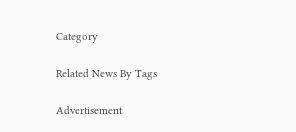Category

Related News By Tags

Advertisement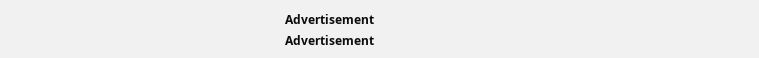Advertisement
Advertisement